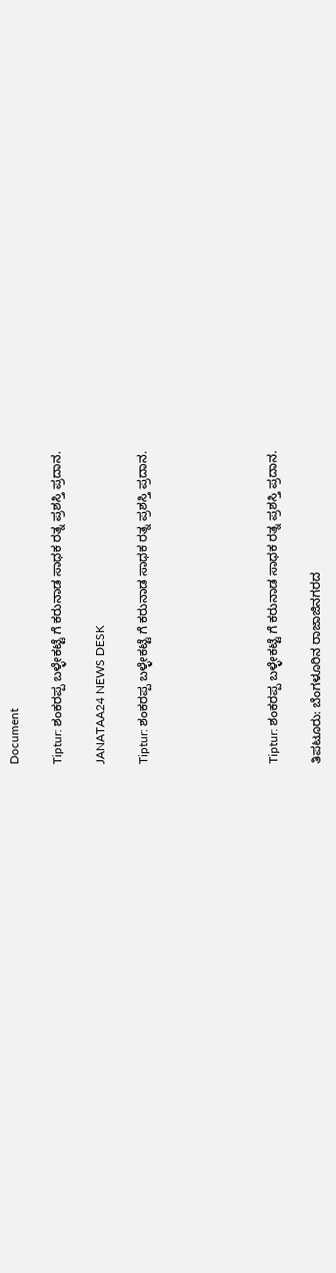Document

Tiptur: ಶಂಕರಪ್ಪ ಬಳ್ಳೇಕಟ್ಟೆ ಗೆ ಕರುನಾಡ ಸಾಧಕ ರತ್ನ ಪ್ರಶಸ್ತಿ ಪ್ರದಾನ.

JANATAA24 NEWS DESK

Tiptur: ಶಂಕರಪ್ಪ ಬಳ್ಳೇಕಟ್ಟೆ ಗೆ ಕರುನಾಡ ಸಾಧಕ ರತ್ನ ಪ್ರಶಸ್ತಿ ಪ್ರದಾನ.





Tiptur: ಶಂಕರಪ್ಪ ಬಳ್ಳೇಕಟ್ಟೆ ಗೆ ಕರುನಾಡ ಸಾಧಕ ರತ್ನ ಪ್ರಶಸ್ತಿ ಪ್ರದಾನ.

ತಿಪಟೂರು: ಬೆಂಗಳೂರಿನ ರಾಜಾಜಿನಗರದ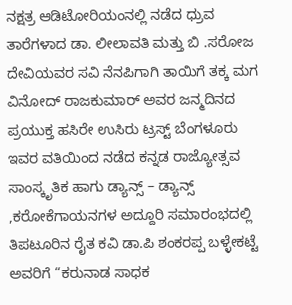ನಕ್ಷತ್ರ ಆಡಿಟೋರಿಯಂನಲ್ಲಿ ನಡೆದ ಧ್ರುವ ತಾರೆಗಳಾದ ಡಾ. ಲೀಲಾವತಿ ಮತ್ತು ಬಿ .ಸರೋಜ ದೇವಿಯವರ ಸವಿ ನೆನಪಿಗಾಗಿ ತಾಯಿಗೆ ತಕ್ಕ ಮಗ ವಿನೋದ್ ರಾಜಕುಮಾರ್ ಅವರ ಜನ್ಮದಿನದ ಪ್ರಯುಕ್ತ ಹಸಿರೇ ಉಸಿರು ಟ್ರಸ್ಟ್ ಬೆಂಗಳೂರು ಇವರ ವತಿಯಿಂದ ನಡೆದ ಕನ್ನಡ ರಾಜ್ಯೋತ್ಸವ ಸಾಂಸ್ಕೃತಿಕ ಹಾಗು ಡ್ಯಾನ್ಸ್ – ಡ್ಯಾನ್ಸ್ ,ಕರೋಕೆಗಾಯನಗಳ ಅದ್ದೂರಿ ಸಮಾರಂಭದಲ್ಲಿ ತಿಪಟೂರಿನ ರೈತ ಕವಿ ಡಾ.ಪಿ ಶಂಕರಪ್ಪ ಬಳ್ಳೇಕಟ್ಟೆ ಅವರಿಗೆ “ಕರುನಾಡ ಸಾಧಕ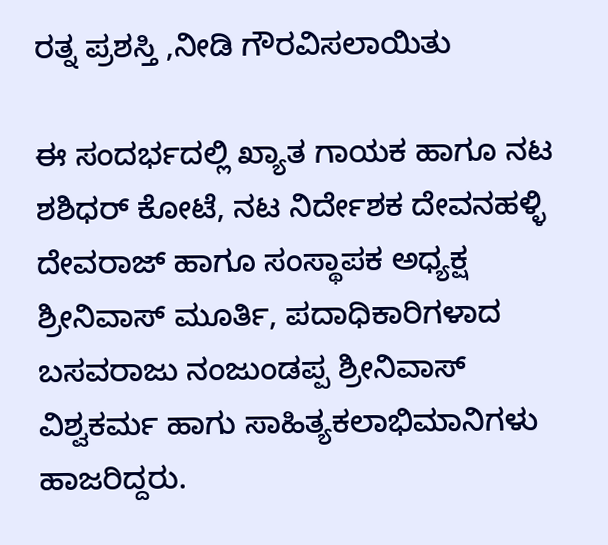ರತ್ನ ಪ್ರಶಸ್ತಿ ,ನೀಡಿ ಗೌರವಿಸಲಾಯಿತು

ಈ ಸಂದರ್ಭದಲ್ಲಿ ಖ್ಯಾತ ಗಾಯಕ ಹಾಗೂ ನಟ ಶಶಿಧರ್ ಕೋಟೆ, ನಟ ನಿರ್ದೇಶಕ ದೇವನಹಳ್ಳಿ ದೇವರಾಜ್ ಹಾಗೂ ಸಂಸ್ಥಾಪಕ ಅಧ್ಯಕ್ಷ ಶ್ರೀನಿವಾಸ್ ಮೂರ್ತಿ, ಪದಾಧಿಕಾರಿಗಳಾದ ಬಸವರಾಜು ನಂಜುಂಡಪ್ಪ ಶ್ರೀನಿವಾಸ್ ವಿಶ್ವಕರ್ಮ ಹಾಗು ಸಾಹಿತ್ಯಕಲಾಭಿಮಾನಿಗಳು ಹಾಜರಿದ್ದರು.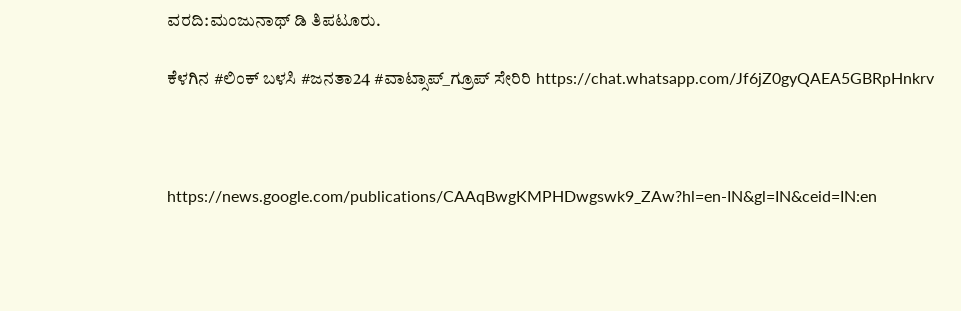ವರದಿ:ಮಂಜುನಾಥ್ ಡಿ ತಿಪಟೂರು.

ಕೆಳಗಿನ #ಲಿಂಕ್ ಬಳಸಿ #ಜನತಾ24 #ವಾಟ್ಸಾಪ್_ಗ್ರೂಪ್ ಸೇರಿರಿ https://chat.whatsapp.com/Jf6jZ0gyQAEA5GBRpHnkrv



https://news.google.com/publications/CAAqBwgKMPHDwgswk9_ZAw?hl=en-IN&gl=IN&ceid=IN:en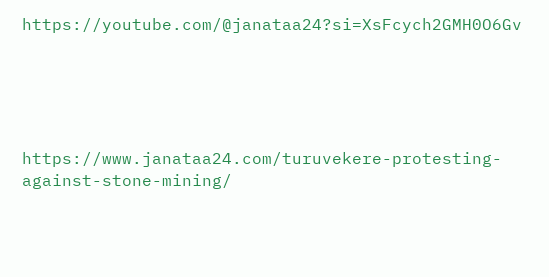https://youtube.com/@janataa24?si=XsFcych2GMH0O6Gv





https://www.janataa24.com/turuvekere-protesting-against-stone-mining/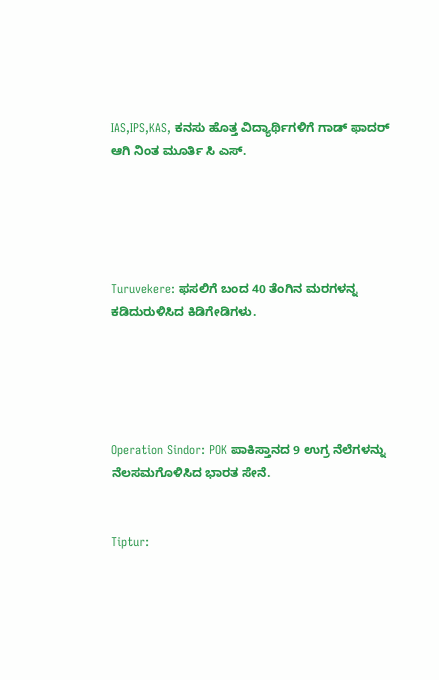IAS,IPS,KAS, ಕನಸು ಹೊತ್ತ ವಿದ್ಯಾರ್ಥಿಗಳಿಗೆ ಗಾಡ್ ಫಾದರ್ ಆಗಿ ನಿಂತ ಮೂರ್ತಿ ಸಿ ಎಸ್.





Turuvekere: ಫಸಲಿಗೆ ಬಂದ 40 ತೆಂಗಿನ ಮರಗಳನ್ನ ಕಡಿದುರುಳಿಸಿದ ಕಿಡಿಗೇಡಿಗಳು.





Operation Sindor: POK ಪಾಕಿಸ್ತಾನದ 9 ಉಗ್ರ ನೆಲೆಗಳನ್ನು ನೆಲಸಮಗೊಳಿಸಿದ ಭಾರತ ಸೇನೆ.


Tiptur: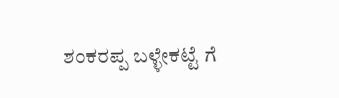ಶಂಕರಪ್ಪ ಬಳ್ಳೇಕಟ್ಟೆ ಗೆ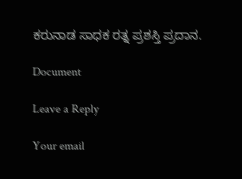ಕರುನಾಡ ಸಾಧಕ ರತ್ನ ಪ್ರಶಸ್ತಿ ಪ್ರದಾನ.

Document

Leave a Reply

Your email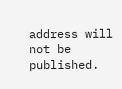address will not be published.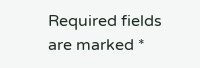Required fields are marked *